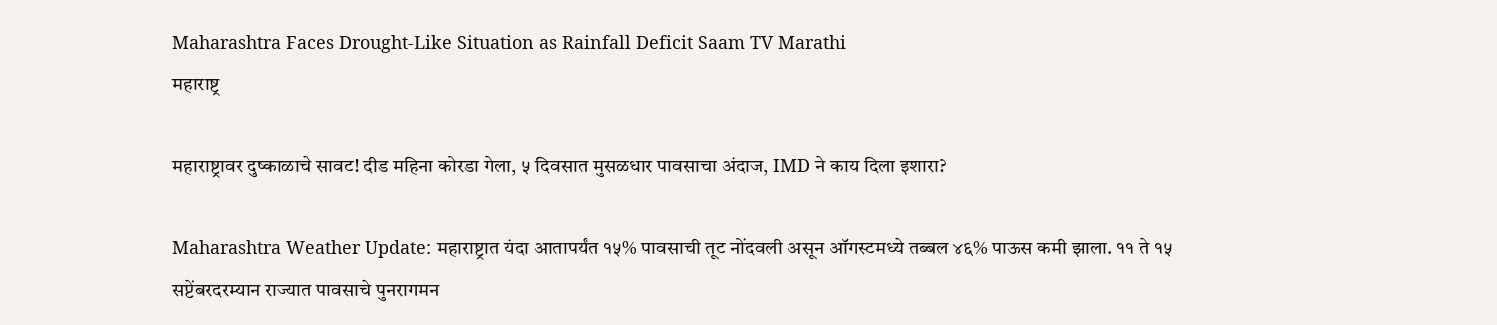Maharashtra Faces Drought-Like Situation as Rainfall Deficit Saam TV Marathi
महाराष्ट्र

महाराष्ट्रावर दुष्काळाचे सावट! दीड महिना कोरडा गेला, ५ दिवसात मुसळधार पावसाचा अंदाज, IMD ने काय दिला इशारा?

Maharashtra Weather Update: महाराष्ट्रात यंदा आतापर्यंत १५% पावसाची तूट नोंदवली असून ऑगस्टमध्ये तब्बल ४६% पाऊस कमी झाला. ११ ते १५ सप्टेंबरदरम्यान राज्यात पावसाचे पुनरागमन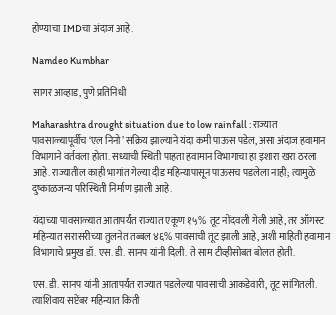होण्याचा IMDचा अंदाज आहे.

Namdeo Kumbhar

सागर आव्हाड, पुणे प्रतिनिधी

Maharashtra drought situation due to low rainfall : राज्यात पावसाळ्यापूर्वीच ‘एल निनो’ सक्रिय झाल्याने यंदा कमी पाऊस पडेल, असा अंदाज हवामान विभागाने वर्तवला होता. सध्याची स्थिती पाहता हवामान विभागाचा हा इशारा खरा ठरला आहे. राज्यातील काही भागांत गेल्या दीड महिन्यापासून पाऊसच पडलेला नाही; त्यामुळे दुष्काळजन्य परिस्थिती निर्माण झाली आहे.

यंदाच्या पावसाळ्यात आतापर्यंत राज्यात एकूण १५% तूट नोंदवली गेली आहे, तर ऑगस्ट महिन्यात सरासरीच्या तुलनेत तब्बल ४६% पावसाची तूट झाली आहे, अशी माहिती हवामान विभागाचे प्रमुख डॉ. एस. डी. सानप यांनी दिली. ते साम टीव्हीसोबत बोलत होती.

एस. डी. सानप यांनी आतापर्यंत राज्यात पडलेल्या पावसाची आकडेवारी, तूट सांगितली. त्याशिवाय सप्टेंबर महिन्यात किती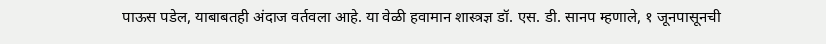पाऊस पडेल, याबाबतही अंदाज वर्तवला आहे. या वेळी हवामान शास्त्रज्ञ डॉ. एस. डी. सानप म्हणाले, १ जूनपासूनची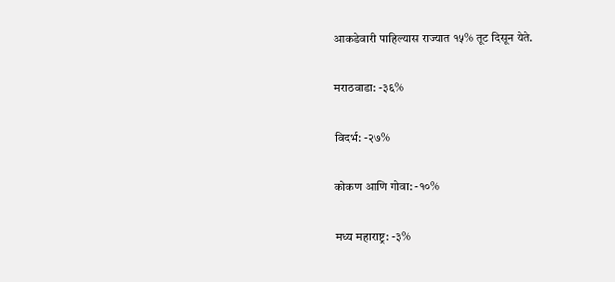आकडेवारी पाहिल्यास राज्यात १५% तूट दिसून येते.

मराठवाडा: -३६%

विदर्भ: -२७%

कोकण आणि गोवा: -१०%

मध्य महाराष्ट्र: -३%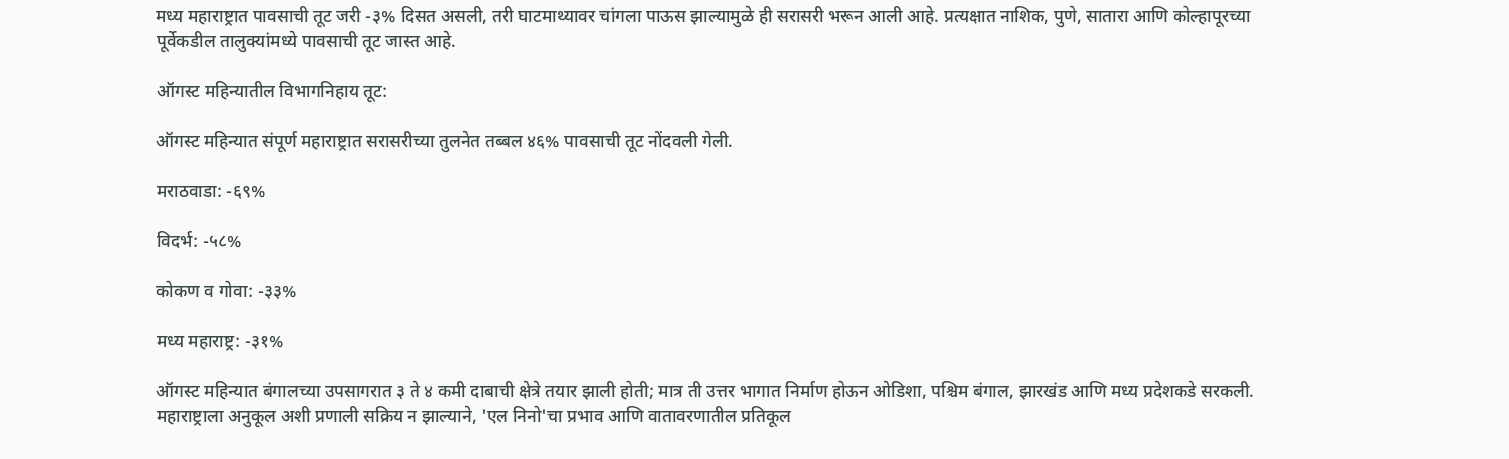मध्य महाराष्ट्रात पावसाची तूट जरी -३% दिसत असली, तरी घाटमाथ्यावर चांगला पाऊस झाल्यामुळे ही सरासरी भरून आली आहे. प्रत्यक्षात नाशिक, पुणे, सातारा आणि कोल्हापूरच्या पूर्वेकडील तालुक्यांमध्ये पावसाची तूट जास्त आहे.

ऑगस्ट महिन्यातील विभागनिहाय तूट:

ऑगस्ट महिन्यात संपूर्ण महाराष्ट्रात सरासरीच्या तुलनेत तब्बल ४६% पावसाची तूट नोंदवली गेली.

मराठवाडा: -६९%

विदर्भ: -५८%

कोकण व गोवा: -३३%

मध्य महाराष्ट्र: -३१%

ऑगस्ट महिन्यात बंगालच्या उपसागरात ३ ते ४ कमी दाबाची क्षेत्रे तयार झाली होती; मात्र ती उत्तर भागात निर्माण होऊन ओडिशा, पश्चिम बंगाल, झारखंड आणि मध्य प्रदेशकडे सरकली. महाराष्ट्राला अनुकूल अशी प्रणाली सक्रिय न झाल्याने, 'एल निनो'चा प्रभाव आणि वातावरणातील प्रतिकूल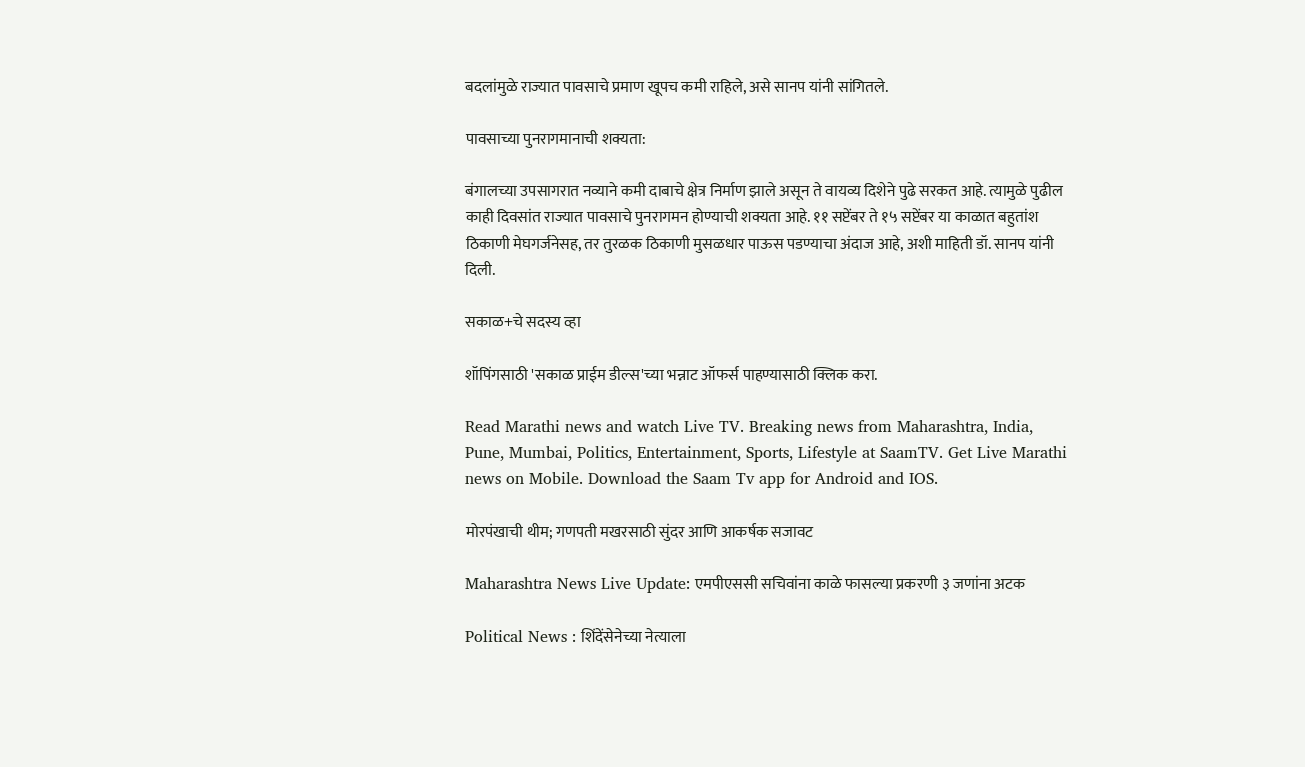बदलांमुळे राज्यात पावसाचे प्रमाण खूपच कमी राहिले, असे सानप यांनी सांगितले.

पावसाच्या पुनरागमानाची शक्यता:

बंगालच्या उपसागरात नव्याने कमी दाबाचे क्षेत्र निर्माण झाले असून ते वायव्य दिशेने पुढे सरकत आहे. त्यामुळे पुढील काही दिवसांत राज्यात पावसाचे पुनरागमन होण्याची शक्यता आहे. ११ सप्टेंबर ते १५ सप्टेंबर या काळात बहुतांश ठिकाणी मेघगर्जनेसह, तर तुरळक ठिकाणी मुसळधार पाऊस पडण्याचा अंदाज आहे, अशी माहिती डॉ. सानप यांनी दिली.

सकाळ+चे सदस्य व्हा

शॉपिंगसाठी 'सकाळ प्राईम डील्स'च्या भन्नाट ऑफर्स पाहण्यासाठी क्लिक करा.

Read Marathi news and watch Live TV. Breaking news from Maharashtra, India, Pune, Mumbai, Politics, Entertainment, Sports, Lifestyle at SaamTV. Get Live Marathi news on Mobile. Download the Saam Tv app for Android and IOS.

मोरपंखाची थीम; गणपती मखरसाठी सुंदर आणि आकर्षक सजावट

Maharashtra News Live Update: एमपीएससी सचिवांना काळे फासल्या प्रकरणी ३ जणांना अटक

Political News : शिंदेंसेनेच्या नेत्याला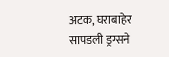अटक, घराबाहेर सापडली ड्रग्सने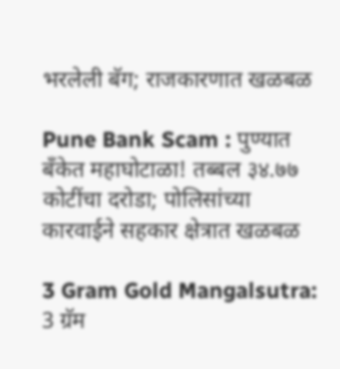भरलेली बॅग; राजकारणात खळबळ

Pune Bank Scam : पुण्यात बँकेत महाघोटाळा! तब्बल ३४.७७ कोटींचा दरोडा; पोलिसांच्या कारवाईने सहकार क्षेत्रात खळबळ

3 Gram Gold Mangalsutra: 3 ग्रॅम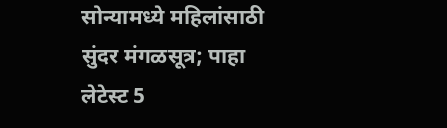सोन्यामध्ये महिलांसाठी सुंदर मंगळसूत्र; पाहा लेटेस्ट 5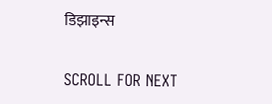डिझाइन्स

SCROLL FOR NEXT